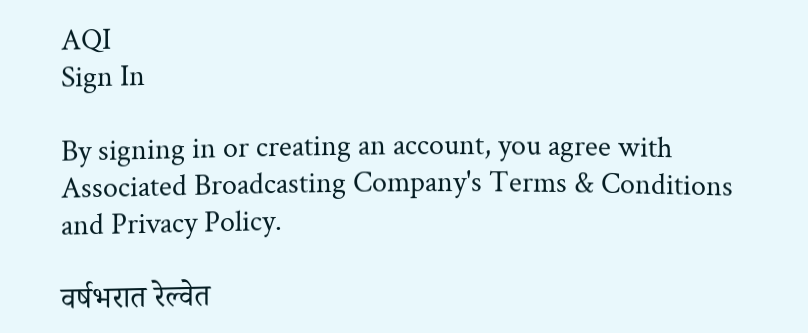AQI
Sign In

By signing in or creating an account, you agree with Associated Broadcasting Company's Terms & Conditions and Privacy Policy.

वर्षभरात रेल्वेत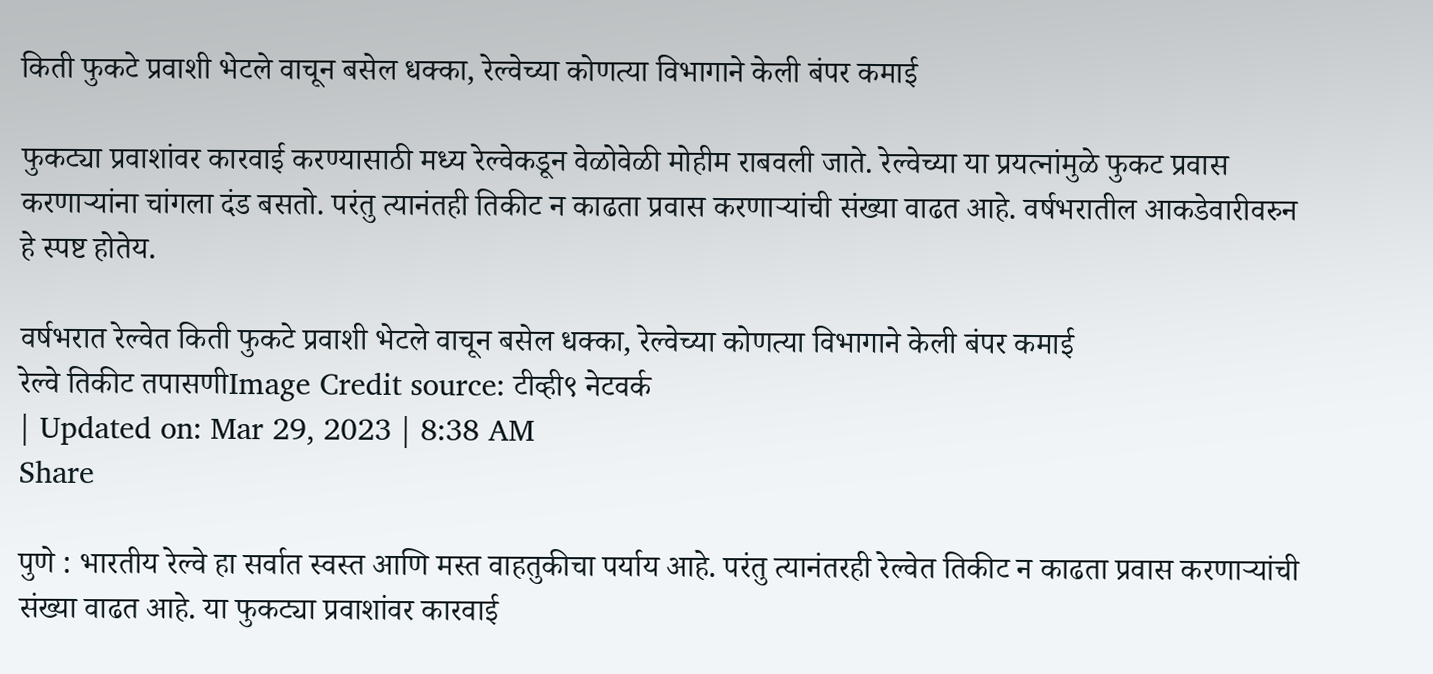किती फुकटे प्रवाशी भेटले वाचून बसेल धक्का, रेल्वेच्या कोणत्या विभागाने केली बंपर कमाई

फुकट्या प्रवाशांवर कारवाई करण्यासाठी मध्य रेल्वेकडून वेळोवेळी मोहीम राबवली जाते. रेल्वेच्या या प्रयत्नांमुळे फुकट प्रवास करणाऱ्यांना चांगला दंड बसतो. परंतु त्यानंतही तिकीट न काढता प्रवास करणाऱ्यांची संख्या वाढत आहे. वर्षभरातील आकडेवारीवरुन हे स्पष्ट होतेय.

वर्षभरात रेल्वेत किती फुकटे प्रवाशी भेटले वाचून बसेल धक्का, रेल्वेच्या कोणत्या विभागाने केली बंपर कमाई
रेल्वे तिकीट तपासणीImage Credit source: टीव्ही९ नेटवर्क
| Updated on: Mar 29, 2023 | 8:38 AM
Share

पुणे : भारतीय रेल्वे हा सर्वात स्वस्त आणि मस्त वाहतुकीचा पर्याय आहे. परंतु त्यानंतरही रेल्वेत तिकीट न काढता प्रवास करणाऱ्यांची संख्या वाढत आहे. या फुकट्या प्रवाशांवर कारवाई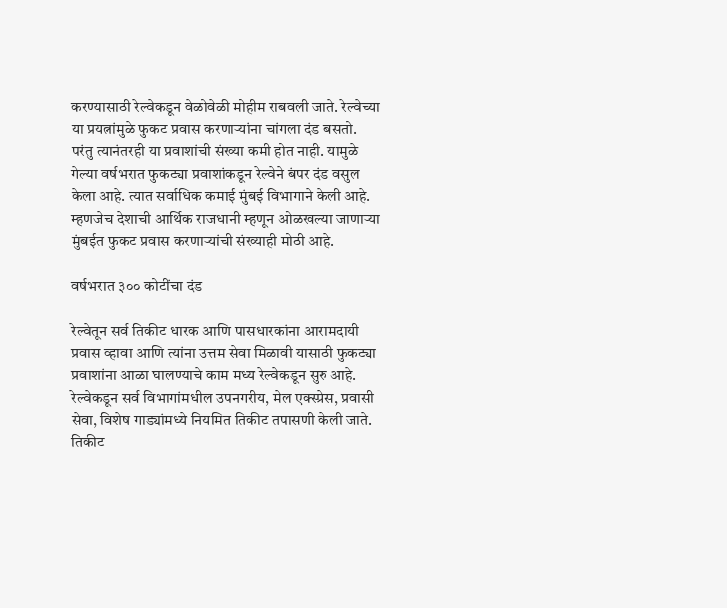करण्यासाठी रेल्वेकडून वेळोवेळी मोहीम राबवली जाते. रेल्वेच्या या प्रयत्नांमुळे फुकट प्रवास करणाऱ्यांना चांगला दंड बसतो. परंतु त्यानंतरही या प्रवाशांची संख्या कमी होत नाही. यामुळे गेल्या वर्षभरात फुकट्या प्रवाशांकडून रेल्वेने बंपर दंड वसुल केला आहे. त्यात सर्वाधिक कमाई मुंबई विभागाने केली आहे. म्हणजेच देशाची आर्थिक राजधानी म्हणून ओळखल्या जाणाऱ्या मुंबईत फुकट प्रवास करणाऱ्यांची संख्याही मोठी आहे.

वर्षभरात ३०० कोटींचा दंड

रेल्वेतून सर्व तिकीट धारक आणि पासधारकांना आरामदायी प्रवास व्हावा आणि त्यांना उत्तम सेवा मिळावी यासाठी फुकट्या प्रवाशांना आळा घालण्याचे काम मध्य रेल्वेकडून सुरु आहे. रेल्वेकडून सर्व विभागांमधील उपनगरीय, मेल एक्स्प्रेस, प्रवासी सेवा, विशेष गाड्यांमध्ये नियमित तिकीट तपासणी केली जाते. तिकीट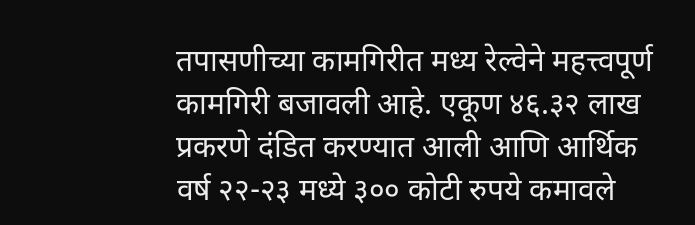तपासणीच्या कामगिरीत मध्य रेल्वेने महत्त्वपूर्ण कामगिरी बजावली आहे. एकूण ४६.३२ लाख प्रकरणे दंडित करण्यात आली आणि आर्थिक वर्ष २२-२३ मध्ये ३०० कोटी रुपये कमावले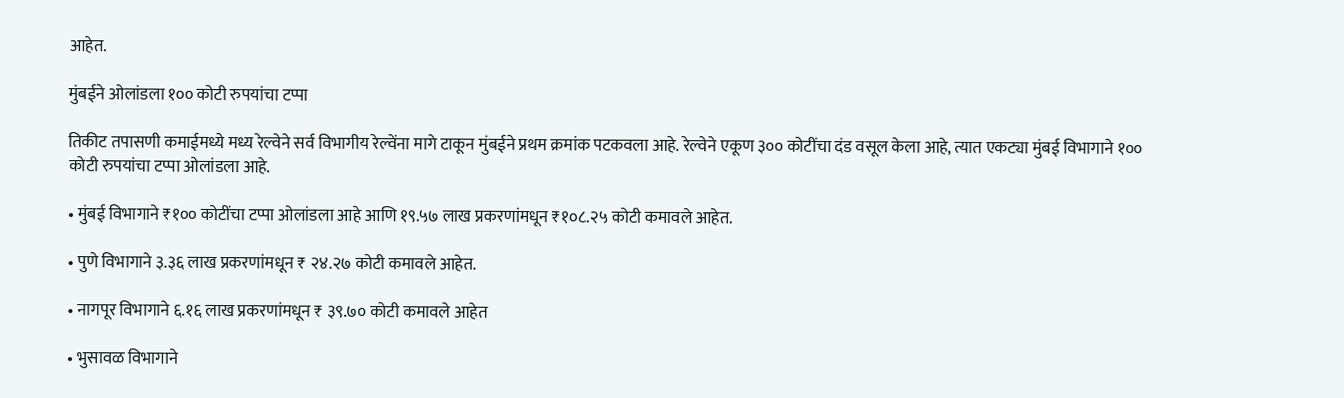आहेत.

मुंबईने ओलांडला १०० कोटी रुपयांचा टप्पा

तिकीट तपासणी कमाईमध्ये मध्य रेल्वेने सर्व विभागीय रेल्वेंना मागे टाकून मुंबईने प्रथम क्रमांक पटकवला आहे. रेल्वेने एकूण ३०० कोटींचा दंड वसूल केला आहे, त्यात एकट्या मुंबई विभागाने १०० कोटी रुपयांचा टप्पा ओलांडला आहे.

• मुंबई विभागाने ₹१०० कोटींचा टप्पा ओलांडला आहे आणि १९.५७ लाख प्रकरणांमधून ₹१०८.२५ कोटी कमावले आहेत.

• पुणे विभागाने ३.३६ लाख प्रकरणांमधून ₹ २४.२७ कोटी कमावले आहेत.

• नागपूर विभागाने ६.१६ लाख प्रकरणांमधून ₹ ३९.७० कोटी कमावले आहेत

• भुसावळ विभागाने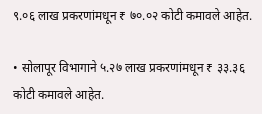९.०६ लाख प्रकरणांमधून ₹ ७०.०२ कोटी कमावले आहेत.

• सोलापूर विभागाने ५.२७ लाख प्रकरणांमधून ₹ ३३.३६ कोटी कमावले आहेत.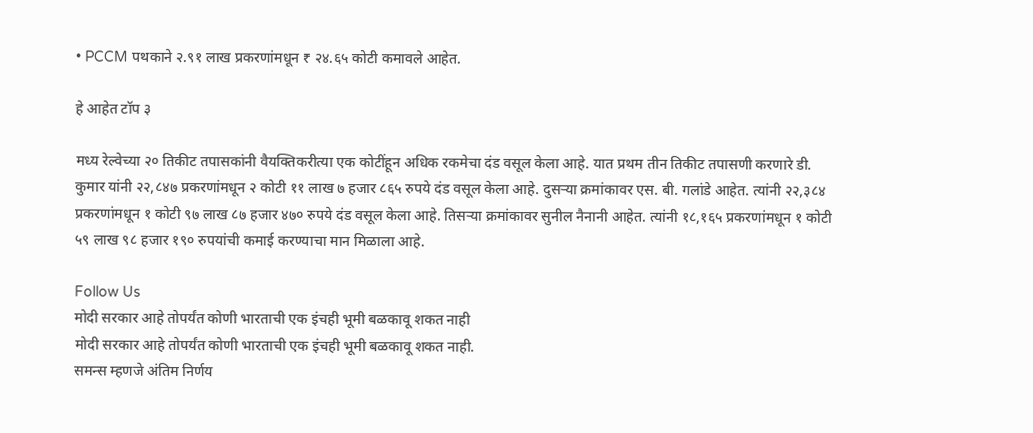• PCCM पथकाने २.९१ लाख प्रकरणांमधून ₹ २४.६५ कोटी कमावले आहेत.

हे आहेत टॉप ३

मध्य रेल्वेच्या २० तिकीट तपासकांनी वैयक्तिकरीत्या एक कोटींहून अधिक रकमेचा दंड वसूल केला आहे. यात प्रथम तीन तिकीट तपासणी करणारे डी. कुमार यांनी २२,८४७ प्रकरणांमधून २ कोटी ११ लाख ७ हजार ८६५ रुपये दंड वसूल केला आहे. दुसऱ्या क्रमांकावर एस. बी. गलांडे आहेत. त्यांनी २२,३८४ प्रकरणांमधून १ कोटी ९७ लाख ८७ हजार ४७० रुपये दंड वसूल केला आहे. तिसऱ्या क्रमांकावर सुनील नैनानी आहेत. त्यांनी १८,१६५ प्रकरणांमधून १ कोटी ५९ लाख ९८ हजार १९० रुपयांची कमाई करण्याचा मान मिळाला आहे.

Follow Us
मोदी सरकार आहे तोपर्यंत कोणी भारताची एक इंचही भूमी बळकावू शकत नाही
मोदी सरकार आहे तोपर्यंत कोणी भारताची एक इंचही भूमी बळकावू शकत नाही.
समन्स म्हणजे अंतिम निर्णय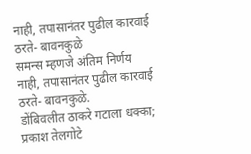नाही, तपासानंतर पुढील कारवाई ठरते- बावनकुळे
समन्स म्हणजे अंतिम निर्णय नाही, तपासानंतर पुढील कारवाई ठरते- बावनकुळे.
डोंबिवलीत ठाकरे गटाला धक्का; प्रकाश तेलगोटे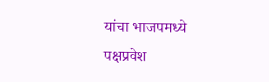यांचा भाजपमध्ये पक्षप्रवेश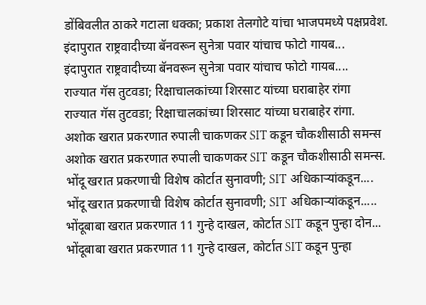डोंबिवलीत ठाकरे गटाला धक्का; प्रकाश तेलगोटे यांचा भाजपमध्ये पक्षप्रवेश.
इंदापुरात राष्ट्रवादीच्या बॅनवरून सुनेत्रा पवार यांचाच फोटो गायब...
इंदापुरात राष्ट्रवादीच्या बॅनवरून सुनेत्रा पवार यांचाच फोटो गायब....
राज्यात गॅस तुटवडा; रिक्षाचालकांच्या शिरसाट यांच्या घराबाहेर रांगा
राज्यात गॅस तुटवडा; रिक्षाचालकांच्या शिरसाट यांच्या घराबाहेर रांगा.
अशोक खरात प्रकरणात रुपाली चाकणकर SIT कडून चौकशीसाठी समन्स
अशोक खरात प्रकरणात रुपाली चाकणकर SIT कडून चौकशीसाठी समन्स.
भोंदू खरात प्रकरणाची विशेष कोर्टात सुनावणी; SIT अधिकाऱ्यांकडून....
भोंदू खरात प्रकरणाची विशेष कोर्टात सुनावणी; SIT अधिकाऱ्यांकडून.....
भोंदूबाबा खरात प्रकरणात 11 गुन्हे दाखल, कोर्टात SIT कडून पुन्हा दोन...
भोंदूबाबा खरात प्रकरणात 11 गुन्हे दाखल, कोर्टात SIT कडून पुन्हा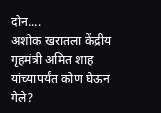दोन....
अशोक खरातला केंद्रीय गृहमंत्री अमित शाह यांच्यापर्यंत कोण घेऊन गेले?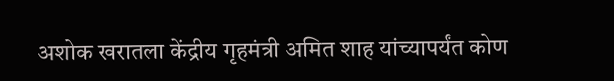अशोक खरातला केंद्रीय गृहमंत्री अमित शाह यांच्यापर्यंत कोण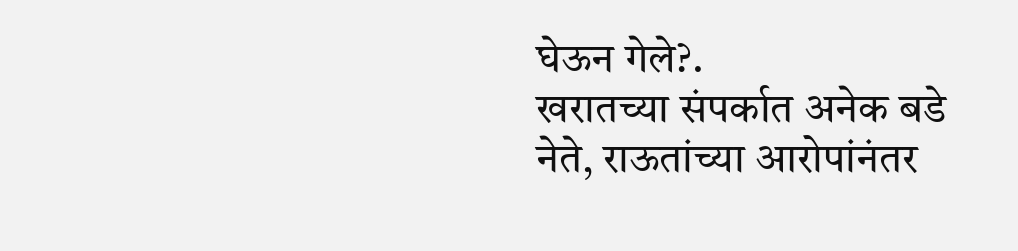घेऊन गेले?.
खरातच्या संपर्कात अनेक बडे नेते, राऊतांच्या आरोपांनंतर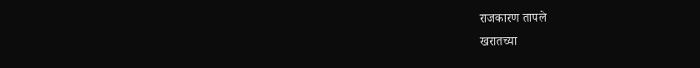राजकारण तापले
खरातच्या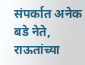संपर्कात अनेक बडे नेते, राऊतांच्या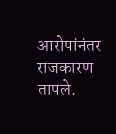आरोपांनंतर राजकारण तापले.